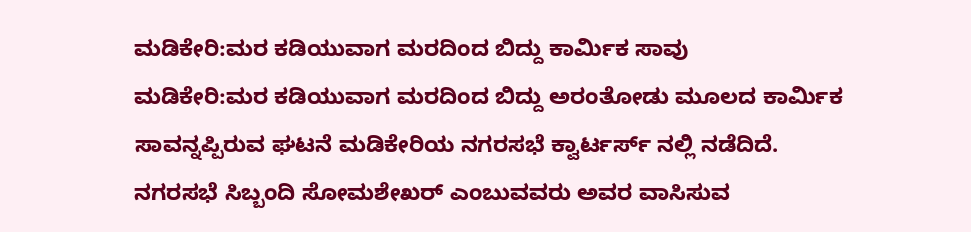ಮಡಿಕೇರಿ:ಮರ ಕಡಿಯುವಾಗ ಮರದಿಂದ ಬಿದ್ದು ಕಾರ್ಮಿಕ ಸಾವು
ಮಡಿಕೇರಿ:ಮರ ಕಡಿಯುವಾಗ ಮರದಿಂದ ಬಿದ್ದು ಅರಂತೋಡು ಮೂಲದ ಕಾರ್ಮಿಕ ಸಾವನ್ನಪ್ಪಿರುವ ಘಟನೆ ಮಡಿಕೇರಿಯ ನಗರಸಭೆ ಕ್ವಾರ್ಟರ್ಸ್ ನಲ್ಲಿ ನಡೆದಿದೆ.
ನಗರಸಭೆ ಸಿಬ್ಬಂದಿ ಸೋಮಶೇಖರ್ ಎಂಬುವವರು ಅವರ ವಾಸಿಸುವ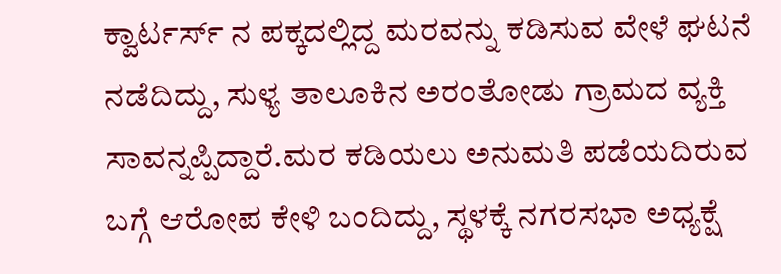ಕ್ವಾರ್ಟರ್ಸ್ ನ ಪಕ್ಕದಲ್ಲಿದ್ದ ಮರವನ್ನು ಕಡಿಸುವ ವೇಳೆ ಘಟನೆ ನಡೆದಿದ್ದು, ಸುಳ್ಯ ತಾಲೂಕಿನ ಅರಂತೋಡು ಗ್ರಾಮದ ವ್ಯಕ್ತಿ ಸಾವನ್ನಪ್ಪಿದ್ದಾರೆ.ಮರ ಕಡಿಯಲು ಅನುಮತಿ ಪಡೆಯದಿರುವ ಬಗ್ಗೆ ಆರೋಪ ಕೇಳಿ ಬಂದಿದ್ದು, ಸ್ಥಳಕ್ಕೆ ನಗರಸಭಾ ಅಧ್ಯಕ್ಷೆ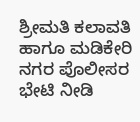ಶ್ರೀಮತಿ ಕಲಾವತಿ ಹಾಗೂ ಮಡಿಕೇರಿ ನಗರ ಪೊಲೀಸರ ಭೇಟಿ ನೀಡಿ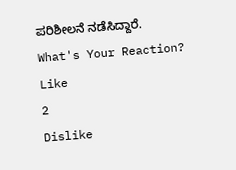ಪರಿಶೀಲನೆ ನಡೆಸಿದ್ದಾರೆ.
What's Your Reaction?
Like
2
Dislike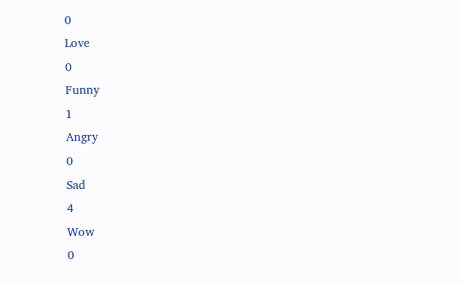0
Love
0
Funny
1
Angry
0
Sad
4
Wow
0